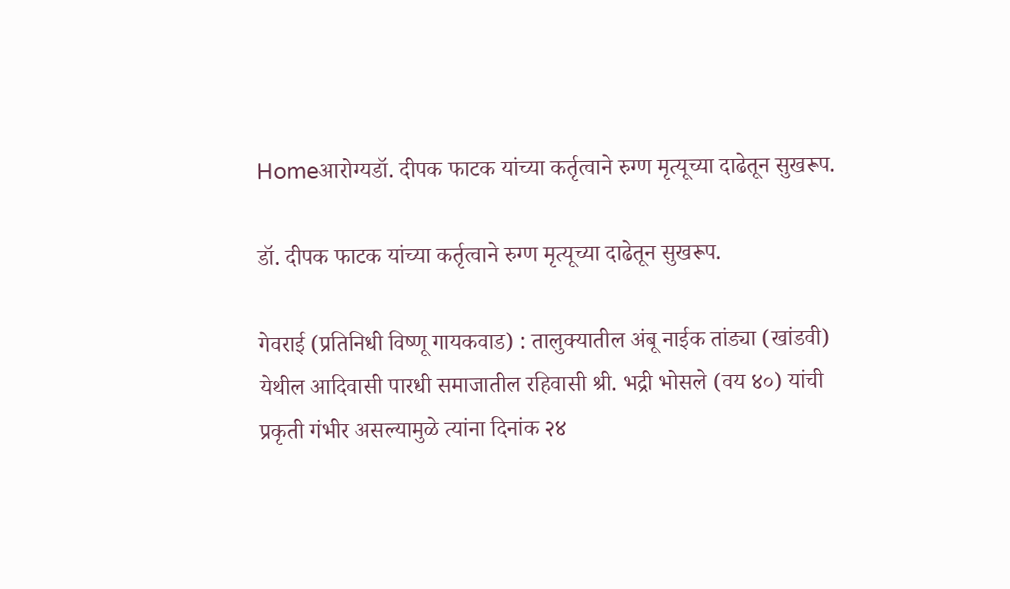Homeआरोग्यडॉ. दीपक फाटक यांच्या कर्तृत्वाने रुग्ण मृत्यूच्या दाढेतून सुखरूप.

डॉ. दीपक फाटक यांच्या कर्तृत्वाने रुग्ण मृत्यूच्या दाढेतून सुखरूप.

गेवराई (प्रतिनिधी विष्णू गायकवाड) : तालुक्यातील अंबू नाईक तांड्या (खांडवी) येथील आदिवासी पारधी समाजातील रहिवासी श्री. भद्री भोसले (वय ४०) यांची प्रकृती गंभीर असल्यामुळे त्यांना दिनांक २४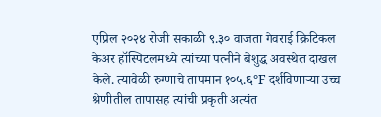एप्रिल २०२४ रोजी सकाळी ९.३० वाजता गेवराई क्रिटिकल केअर हॉस्पिटलमध्ये त्यांच्या पत्नीने बेशुद्ध अवस्थेत दाखल केले. त्यावेळी रुग्णाचे तापमान १०५.६°F दर्शविणार्‍या उच्च श्रेणीतील तापासह त्यांची प्रकृती अत्यंत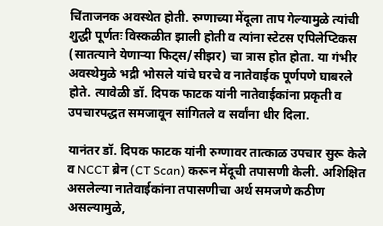चिंताजनक अवस्थेत होती. रुग्णाच्या मेंदूला ताप गेल्यामुळे त्यांची शुद्धी पूर्णतः विस्कळीत झाली होती व त्यांना स्टेटस एपिलेप्टिकस (सातत्याने येणाऱ्या फिट्स/सीझर) चा त्रास होत होता. या गंभीर अवस्थेमुळे भद्री भोसले यांचे घरचे व नातेवाईक पूर्णपणे घाबरले होते. त्यावेळी डॉ. दिपक फाटक यांनी नातेवाईकांना प्रकृती व उपचारपद्धत समजावून सांगितले व सर्वांना धीर दिला.

यानंतर डॉ. दिपक फाटक यांनी रुग्णावर तात्काळ उपचार सुरू केले व NCCT ब्रेन (CT Scan) करून मेंदूची तपासणी केली. अशिक्षित असलेल्या नातेवाईकांना तपासणीचा अर्थ समजणे कठीण असल्यामुळे,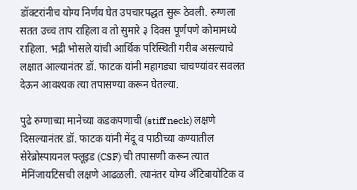डॉक्टरांनीच योग्य निर्णय घेत उपचारपद्धत सुरू ठेवली. रुग्णला सतत उच्च ताप राहिला व तो सुमारे ३ दिवस पूर्णपणे कोमामध्ये राहिला. भद्री भोसले यांची आर्थिक परिस्थिती गरीब असल्याचे लक्षात आल्यानंतर डॉ. फाटक यांनी महागड्या चाचण्यांवर सवलत देऊन आवश्यक त्या तपासण्या करून घेतल्या.

पुढे रुग्णाच्या मानेच्या कडकपणाची (stiff neck) लक्षणे दिसल्यानंतर डॉ. फाटक यांनी मेंदू व पाठीच्या कण्यातील सेरेब्रोस्पायनल फ्लूइड (CSF) ची तपासणी करून त्यात मेनिंजायटिसची लक्षणे आढळली. त्यानंतर योग्य अँटिबायोटिक व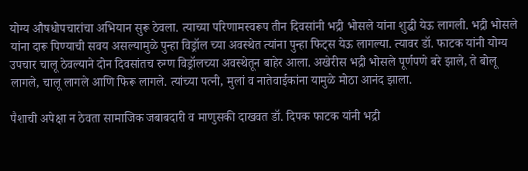योग्य औषधोपचारांचा अभियान सुरू ठेवला. त्याच्या परिणामस्वरूप तीन दिवसांनी भद्री भोसले यांना शुद्धी येऊ लागली. भद्री भोसले यांना दारू पिण्याची सवय असल्यामुळे पुन्हा विड्रॉल च्या अवस्थेत त्यांना पुन्हा फिट्स येऊ लागल्या. त्यावर डॉ. फाटक यांनी योग्य उपचार चालू ठेवल्याने दोन दिवसांतच रुग्ण विड्रॉलच्या अवस्थेतून बाहेर आला. अखेरीस भद्री भोसले पूर्णपणे बरे झाले, ते बोलू लागले, चालू लागले आणि फिरू लागले. त्यांच्या पत्नी, मुलां व नातेवाईकांना यामुळे मोठा आनंद झाला.

पैशाची अपेक्षा न ठेवता सामाजिक जबाबदारी व माणुसकी दाखवत डॉ. दिपक फाटक यांनी भद्री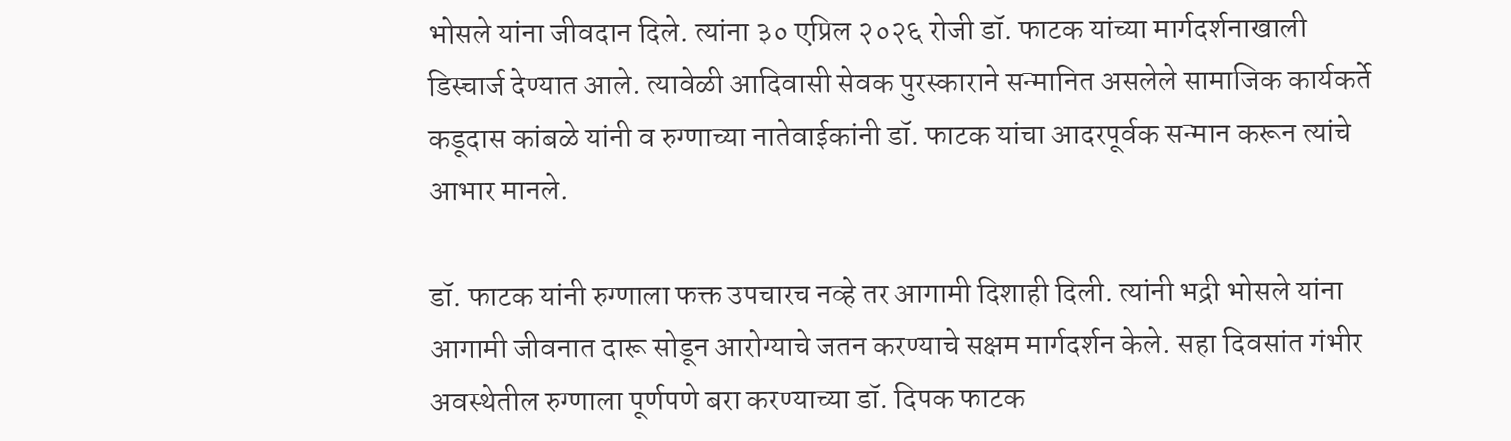भोसले यांना जीवदान दिले. त्यांना ३० एप्रिल २०२६ रोजी डॉ. फाटक यांच्या मार्गदर्शनाखाली डिस्चार्ज देण्यात आले. त्यावेळी आदिवासी सेवक पुरस्काराने सन्मानित असलेले सामाजिक कार्यकर्ते कडूदास कांबळे यांनी व रुग्णाच्या नातेवाईकांनी डॉ. फाटक यांचा आदरपूर्वक सन्मान करून त्यांचे आभार मानले.

डॉ. फाटक यांनी रुग्णाला फक्त उपचारच नव्हे तर आगामी दिशाही दिली. त्यांनी भद्री भोसले यांना आगामी जीवनात दारू सोडून आरोग्याचे जतन करण्याचे सक्षम मार्गदर्शन केले. सहा दिवसांत गंभीर अवस्थेतील रुग्णाला पूर्णपणे बरा करण्याच्या डॉ. दिपक फाटक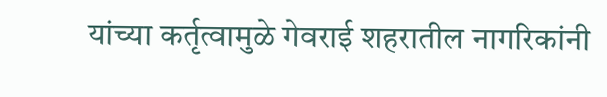यांच्या कर्तृत्वामुळे गेवराई शहरातील नागरिकांनी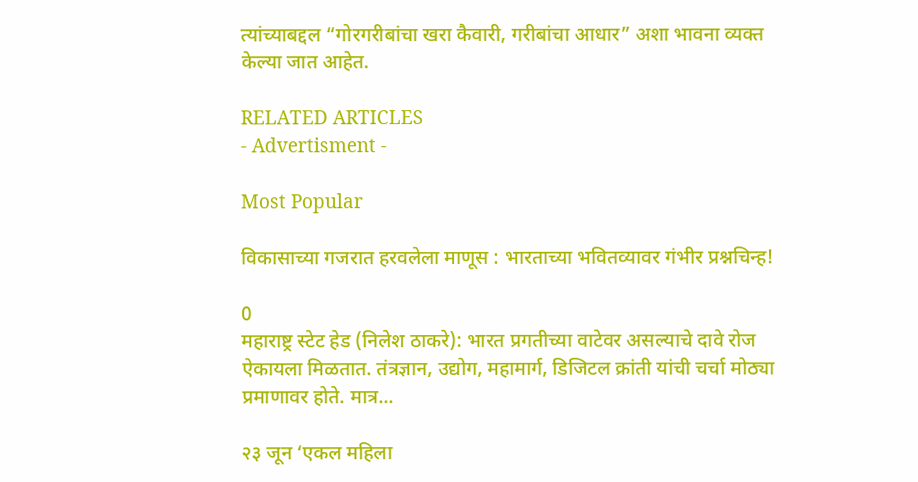त्यांच्याबद्दल “गोरगरीबांचा खरा कैवारी, गरीबांचा आधार” अशा भावना व्यक्त केल्या जात आहेत.

RELATED ARTICLES
- Advertisment -

Most Popular

विकासाच्या गजरात हरवलेला माणूस : भारताच्या भवितव्यावर गंभीर प्रश्नचिन्ह!

0
महाराष्ट्र स्टेट हेड (निलेश ठाकरे): भारत प्रगतीच्या वाटेवर असल्याचे दावे रोज ऐकायला मिळतात. तंत्रज्ञान, उद्योग, महामार्ग, डिजिटल क्रांती यांची चर्चा मोठ्या प्रमाणावर होते. मात्र...

२३ जून ‘एकल महिला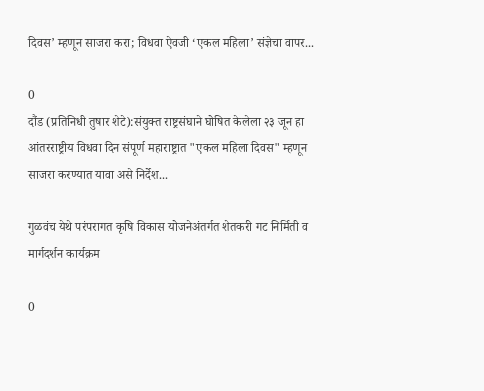दिवस’ म्हणून साजरा करा; विधवा ऐवजी ‘एकल महिला’ संज्ञेचा वापर...

0
दौंड (प्रतिनिधी तुषार शेटे):संयुक्त राष्ट्रसंघाने घोषित केलेला २३ जून हा आंतरराष्ट्रीय विधवा दिन संपूर्ण महाराष्ट्रात "एकल महिला दिवस" म्हणून साजरा करण्यात यावा असे निर्देश...

गुळवंच येथे परंपरागत कृषि विकास योजनेअंतर्गत शेतकरी गट निर्मिती व मार्गदर्शन कार्यक्रम

0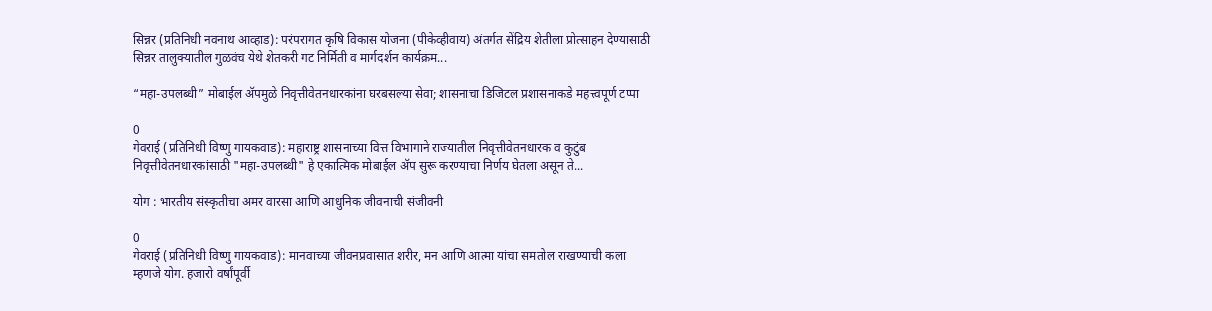सिन्नर (प्रतिनिधी नवनाथ आव्हाड): परंपरागत कृषि विकास योजना (पीकेव्हीवाय) अंतर्गत सेंद्रिय शेतीला प्रोत्साहन देण्यासाठी सिन्नर तालुक्यातील गुळवंच येथे शेतकरी गट निर्मिती व मार्गदर्शन कार्यक्रम...

“महा-उपलब्धी” मोबाईल ॲपमुळे निवृत्तीवेतनधारकांना घरबसल्या सेवा; शासनाचा डिजिटल प्रशासनाकडे महत्त्वपूर्ण टप्पा

0
गेवराई (प्रतिनिधी विष्णु गायकवाड): महाराष्ट्र शासनाच्या वित्त विभागाने राज्यातील निवृत्तीवेतनधारक व कुटुंब निवृत्तीवेतनधारकांसाठी "महा-उपलब्धी" हे एकात्मिक मोबाईल ॲप सुरू करण्याचा निर्णय घेतला असून ते...

योग : भारतीय संस्कृतीचा अमर वारसा आणि आधुनिक जीवनाची संजीवनी

0
गेवराई (प्रतिनिधी विष्णु गायकवाड): मानवाच्या जीवनप्रवासात शरीर, मन आणि आत्मा यांचा समतोल राखण्याची कला म्हणजे योग. हजारो वर्षांपूर्वी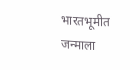भारतभूमीत जन्माला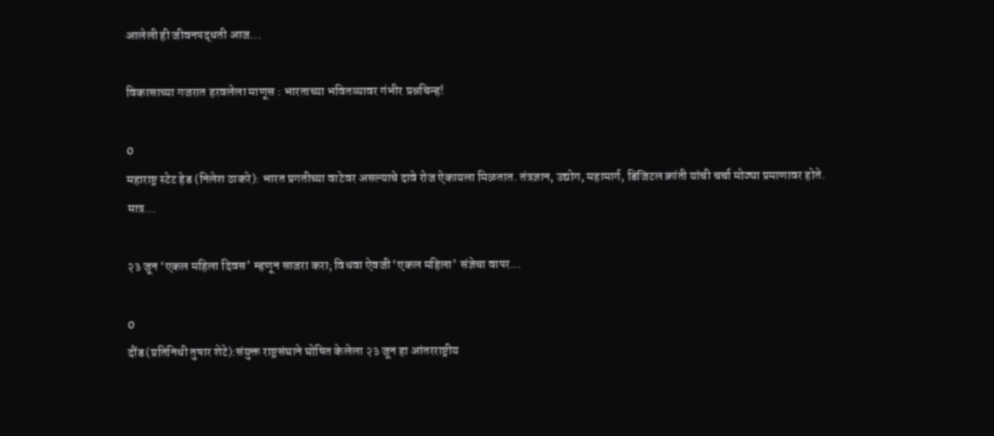आलेली ही जीवनपद्धती आज...

विकासाच्या गजरात हरवलेला माणूस : भारताच्या भवितव्यावर गंभीर प्रश्नचिन्ह!

0
महाराष्ट्र स्टेट हेड (निलेश ठाकरे): भारत प्रगतीच्या वाटेवर असल्याचे दावे रोज ऐकायला मिळतात. तंत्रज्ञान, उद्योग, महामार्ग, डिजिटल क्रांती यांची चर्चा मोठ्या प्रमाणावर होते. मात्र...

२३ जून ‘एकल महिला दिवस’ म्हणून साजरा करा; विधवा ऐवजी ‘एकल महिला’ संज्ञेचा वापर...

0
दौंड (प्रतिनिधी तुषार शेटे):संयुक्त राष्ट्रसंघाने घोषित केलेला २३ जून हा आंतरराष्ट्रीय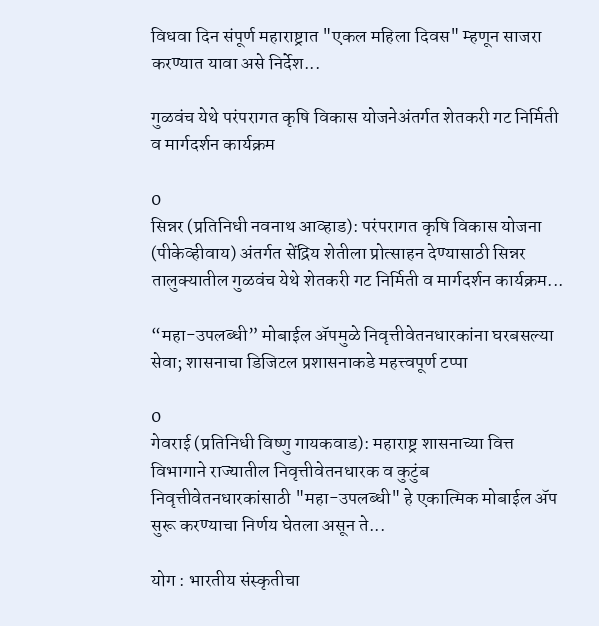विधवा दिन संपूर्ण महाराष्ट्रात "एकल महिला दिवस" म्हणून साजरा करण्यात यावा असे निर्देश...

गुळवंच येथे परंपरागत कृषि विकास योजनेअंतर्गत शेतकरी गट निर्मिती व मार्गदर्शन कार्यक्रम

0
सिन्नर (प्रतिनिधी नवनाथ आव्हाड): परंपरागत कृषि विकास योजना (पीकेव्हीवाय) अंतर्गत सेंद्रिय शेतीला प्रोत्साहन देण्यासाठी सिन्नर तालुक्यातील गुळवंच येथे शेतकरी गट निर्मिती व मार्गदर्शन कार्यक्रम...

“महा-उपलब्धी” मोबाईल ॲपमुळे निवृत्तीवेतनधारकांना घरबसल्या सेवा; शासनाचा डिजिटल प्रशासनाकडे महत्त्वपूर्ण टप्पा

0
गेवराई (प्रतिनिधी विष्णु गायकवाड): महाराष्ट्र शासनाच्या वित्त विभागाने राज्यातील निवृत्तीवेतनधारक व कुटुंब निवृत्तीवेतनधारकांसाठी "महा-उपलब्धी" हे एकात्मिक मोबाईल ॲप सुरू करण्याचा निर्णय घेतला असून ते...

योग : भारतीय संस्कृतीचा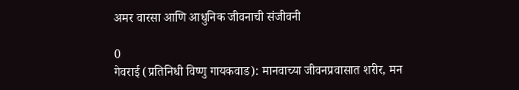अमर वारसा आणि आधुनिक जीवनाची संजीवनी

0
गेवराई (प्रतिनिधी विष्णु गायकवाड): मानवाच्या जीवनप्रवासात शरीर, मन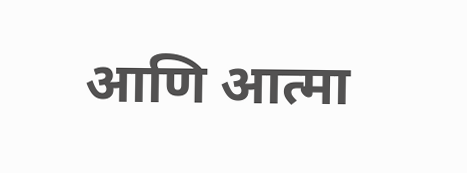आणि आत्मा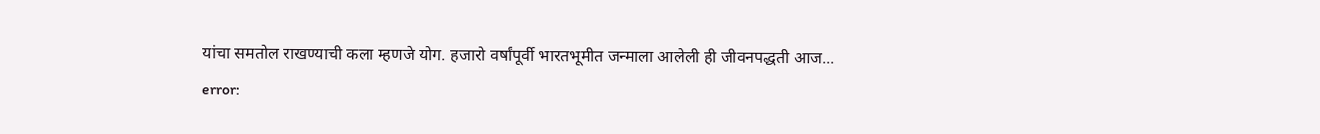यांचा समतोल राखण्याची कला म्हणजे योग. हजारो वर्षांपूर्वी भारतभूमीत जन्माला आलेली ही जीवनपद्धती आज...
error: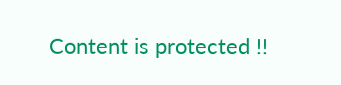Content is protected !!